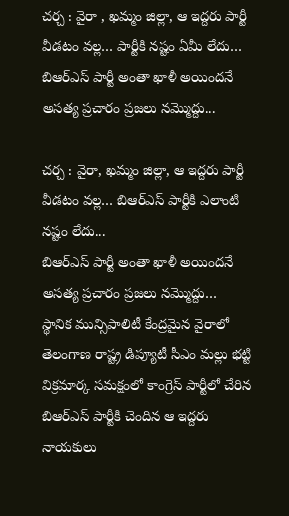చర్చ : వైరా , ఖమ్మం జిల్లా, ఆ ఇద్దరు పార్టీ వీడటం వల్ల… పార్టీకి నష్టం ఏమీ లేదు…
బిఆర్ఎస్ పార్టీ అంతా ఖాళీ అయిందనే అసత్య ప్రచారం ప్రజలు నమ్మొద్దు...

చర్చ : వైరా, ఖమ్మం జిల్లా, ఆ ఇద్దరు పార్టీ వీడటం వల్ల… బిఆర్ఎస్ పార్టీకి ఎలాంటి నష్టం లేదు...
బిఆర్ఎస్ పార్టీ అంతా ఖాళీ అయిందనే అసత్య ప్రచారం ప్రజలు నమ్మొద్దు…
స్థానిక మున్సిపాలిటీ కేంద్రమైన వైరాలో తెలంగాణ రాష్ట్ర డిప్యూటీ సీఎం మల్లు భట్టి విక్రమార్క సమక్షంలో కాంగ్రెస్ పార్టీలో చేరిన బిఆర్ఎస్ పార్టీకి చెందిన ఆ ఇద్దరు నాయకులు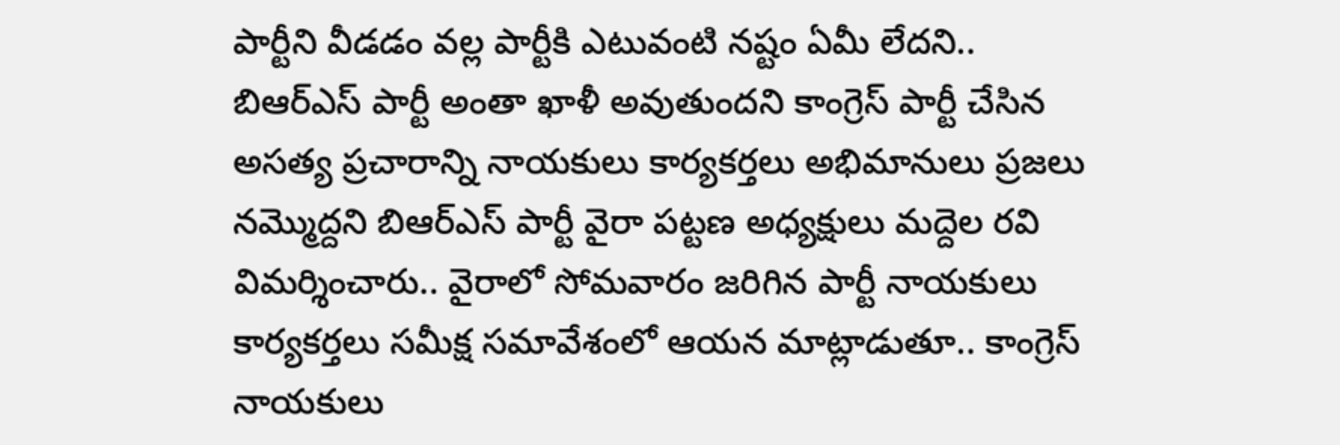పార్టీని వీడడం వల్ల పార్టీకి ఎటువంటి నష్టం ఏమీ లేదని.. బిఆర్ఎస్ పార్టీ అంతా ఖాళీ అవుతుందని కాంగ్రెస్ పార్టీ చేసిన అసత్య ప్రచారాన్ని నాయకులు కార్యకర్తలు అభిమానులు ప్రజలు నమ్మొద్దని బిఆర్ఎస్ పార్టీ వైరా పట్టణ అధ్యక్షులు మద్దెల రవి విమర్శించారు.. వైరాలో సోమవారం జరిగిన పార్టీ నాయకులు కార్యకర్తలు సమీక్ష సమావేశంలో ఆయన మాట్లాడుతూ.. కాంగ్రెస్ నాయకులు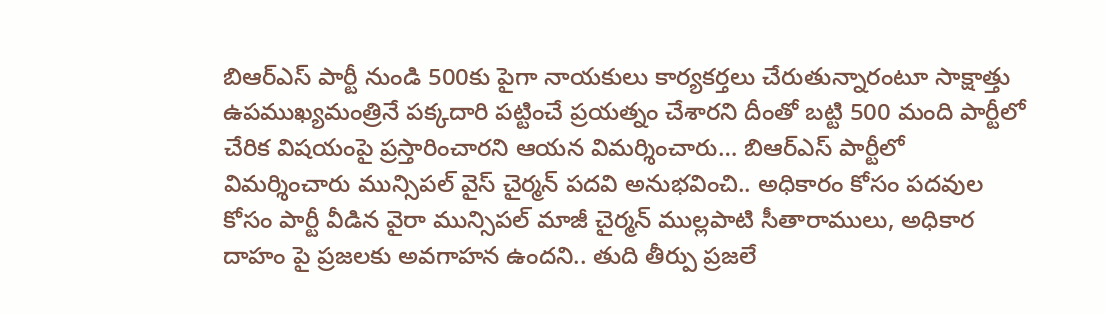బిఆర్ఎస్ పార్టీ నుండి 500కు పైగా నాయకులు కార్యకర్తలు చేరుతున్నారంటూ సాక్షాత్తు ఉపముఖ్యమంత్రినే పక్కదారి పట్టించే ప్రయత్నం చేశారని దీంతో బట్టి 500 మంది పార్టీలో చేరిక విషయంపై ప్రస్తారించారని ఆయన విమర్శించారు… బిఆర్ఎస్ పార్టీలో విమర్శించారు మున్సిపల్ వైస్ చైర్మన్ పదవి అనుభవించి.. అధికారం కోసం పదవుల కోసం పార్టీ వీడిన వైరా మున్సిపల్ మాజీ చైర్మన్ ముల్లపాటి సీతారాములు, అధికార దాహం పై ప్రజలకు అవగాహన ఉందని.. తుది తీర్పు ప్రజలే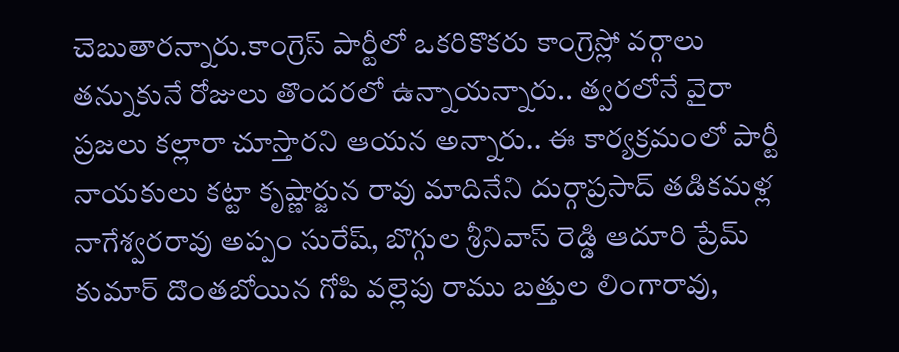చెబుతారన్నారు.కాంగ్రెస్ పార్టీలో ఒకరికొకరు కాంగ్రెస్లో వర్గాలు తన్నుకునే రోజులు తొందరలో ఉన్నాయన్నారు.. త్వరలోనే వైరా ప్రజలు కల్లారా చూస్తారని ఆయన అన్నారు.. ఈ కార్యక్రమంలో పార్టీ నాయకులు కట్టా కృష్ణార్జున రావు మాదినేని దుర్గాప్రసాద్ తడికమళ్ల నాగేశ్వరరావు అప్పం సురేష్, బొగ్గుల శ్రీనివాస్ రెడ్డి ఆదూరి ప్రేమ్ కుమార్ దొంతబోయిన గోపి వల్లెపు రాము బత్తుల లింగారావు,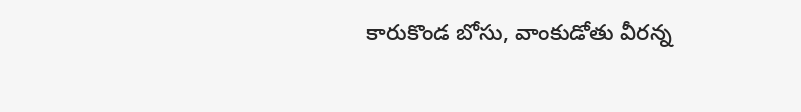కారుకొండ బోసు, వాంకుడోతు వీరన్న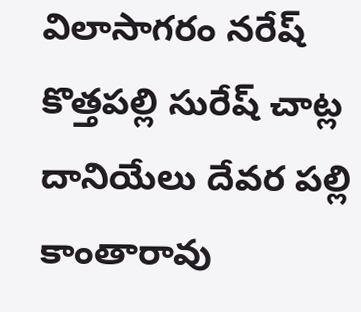విలాసాగరం నరేష్ కొత్తపల్లి సురేష్ చాట్ల దానియేలు దేవర పల్లి కాంతారావు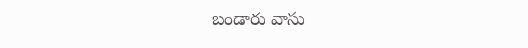బండారు వాసు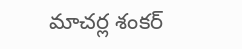మాచర్ల శంకర్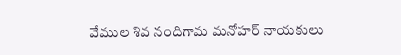వేముల శివ నందిగామ మనోహర్ నాయకులు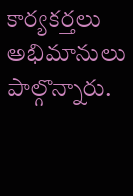కార్యకర్తలు అభిమానులు పాల్గొన్నారు.